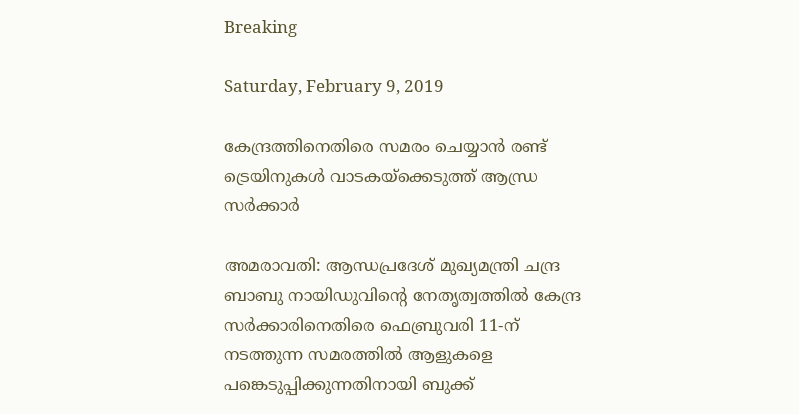Breaking

Saturday, February 9, 2019

കേന്ദ്രത്തിനെതിരെ സമരം ചെയ്യാന്‍ രണ്ട് ട്രെയിനുകള്‍ വാടകയ്‌ക്കെടുത്ത് ആന്ധ്ര സര്‍ക്കാര്‍

അമരാവതി: ആന്ധപ്രദേശ് മുഖ്യമന്ത്രി ചന്ദ്ര ബാബു നായിഡുവിന്റെ നേതൃത്വത്തിൽ കേന്ദ്ര സർക്കാരിനെതിരെ ഫെബ്രുവരി 11-ന് നടത്തുന്ന സമരത്തിൽ ആളുകളെ പങ്കെടുപ്പിക്കുന്നതിനായി ബുക്ക്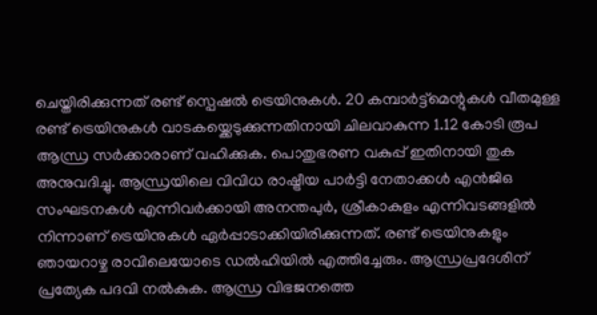ചെയ്തിരിക്കുന്നത് രണ്ട് സ്പെഷൽ ട്രെയിനുകൾ. 20 കമ്പാർട്ട്മെന്റുകൾ വീതമുള്ള രണ്ട് ട്രെയിനുകൾ വാടകയ്ക്കെടുക്കുന്നതിനായി ചിലവാകുന്ന 1.12 കോടി രൂപ ആന്ധ്ര സർക്കാരാണ് വഹിക്കുക. പൊതുഭരണ വകുപ്പ് ഇതിനായി തുക അനുവദിച്ചു. ആന്ധ്രയിലെ വിവിധ രാഷ്ട്രീയ പാർട്ടി നേതാക്കൾ എൻജിഒ സംഘടനകൾ എന്നിവർക്കായി അനന്തപുർ, ശ്രീകാകുളം എന്നിവടങ്ങളിൽ നിന്നാണ് ട്രെയിനുകൾ ഏർപ്പാടാക്കിയിരിക്കുന്നത്. രണ്ട് ട്രെയിനുകളും ഞായറാഴ്ച രാവിലെയോടെ ഡൽഹിയിൽ എത്തിച്ചേരും. ആന്ധ്രപ്രദേശിന് പ്രത്യേക പദവി നൽകുക. ആന്ധ്ര വിഭജനത്തെ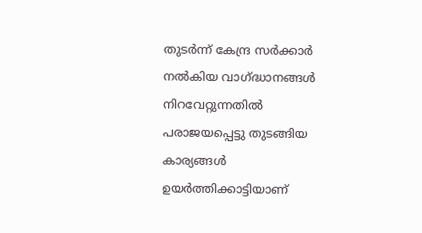തുടർന്ന് കേന്ദ്ര സർക്കാർ നൽകിയ വാഗ്ദ്ധാനങ്ങൾ നിറവേറ്റുന്നതിൽ പരാജയപ്പെട്ടു തുടങ്ങിയ കാര്യങ്ങൾ ഉയർത്തിക്കാട്ടിയാണ്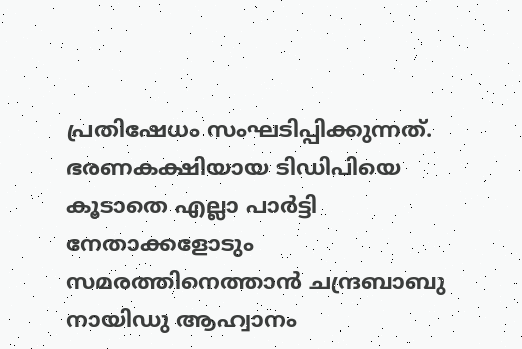പ്രതിഷേധം സംഘടിപ്പിക്കുന്നത്. ഭരണകക്ഷിയായ ടിഡിപിയെ കൂടാതെ എല്ലാ പാർട്ടി നേതാക്കളോടും സമരത്തിനെത്താൻ ചന്ദ്രബാബു നായിഡു ആഹ്വാനം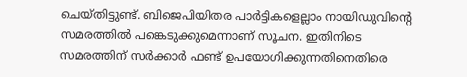ചെയ്തിട്ടുണ്ട്. ബിജെപിയിതര പാർട്ടികളെല്ലാം നായിഡുവിന്റെ സമരത്തിൽ പങ്കെടുക്കുമെന്നാണ് സൂചന. ഇതിനിടെ സമരത്തിന് സർക്കാർ ഫണ്ട് ഉപയോഗിക്കുന്നതിനെതിരെ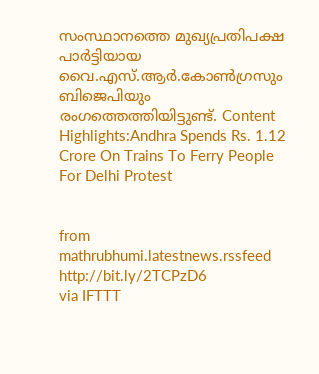സംസ്ഥാനത്തെ മുഖ്യപ്രതിപക്ഷ പാർട്ടിയായ വൈ.എസ്.ആർ.കോൺഗ്രസും ബിജെപിയും രംഗത്തെത്തിയിട്ടുണ്ട്. Content Highlights:Andhra Spends Rs. 1.12 Crore On Trains To Ferry People For Delhi Protest


from mathrubhumi.latestnews.rssfeed http://bit.ly/2TCPzD6
via IFTTT